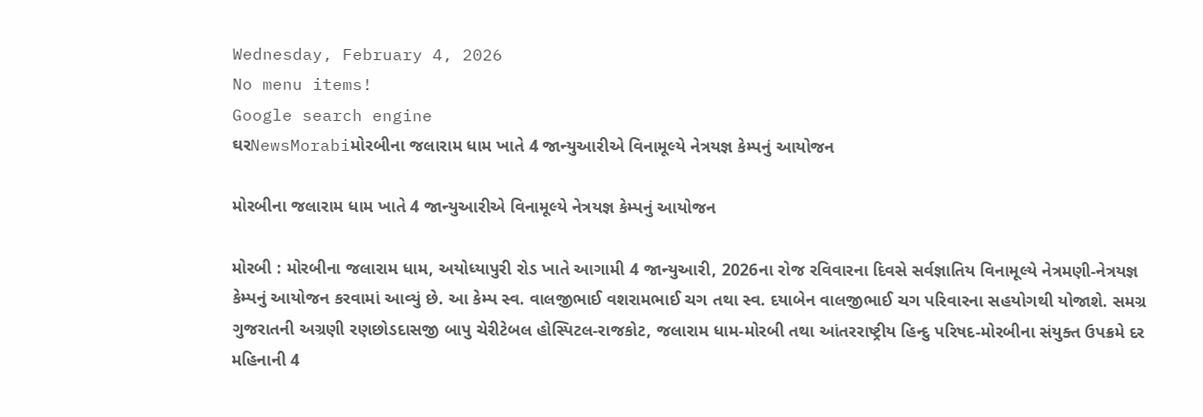Wednesday, February 4, 2026
No menu items!
Google search engine
ઘરNewsMorabiમોરબીના જલારામ ધામ ખાતે 4 જાન્યુઆરીએ વિનામૂલ્યે નેત્રયજ્ઞ કેમ્પનું આયોજન

મોરબીના જલારામ ધામ ખાતે 4 જાન્યુઆરીએ વિનામૂલ્યે નેત્રયજ્ઞ કેમ્પનું આયોજન

મોરબી : મોરબીના જલારામ ધામ, અયોધ્યાપુરી રોડ ખાતે આગામી 4 જાન્યુઆરી, 2026ના રોજ રવિવારના દિવસે સર્વજ્ઞાતિય વિનામૂલ્યે નેત્રમણી-નેત્રયજ્ઞ કેમ્પનું આયોજન કરવામાં આવ્યું છે. આ કેમ્પ સ્વ. વાલજીભાઈ વશરામભાઈ ચગ તથા સ્વ. દયાબેન વાલજીભાઈ ચગ પરિવારના સહયોગથી યોજાશે. સમગ્ર ગુજરાતની અગ્રણી રણછોડદાસજી બાપુ ચેરીટેબલ હોસ્પિટલ-રાજકોટ, જલારામ ધામ-મોરબી તથા આંતરરાષ્ટ્રીય હિન્દુ પરિષદ-મોરબીના સંયુક્ત ઉપક્રમે દર મહિનાની 4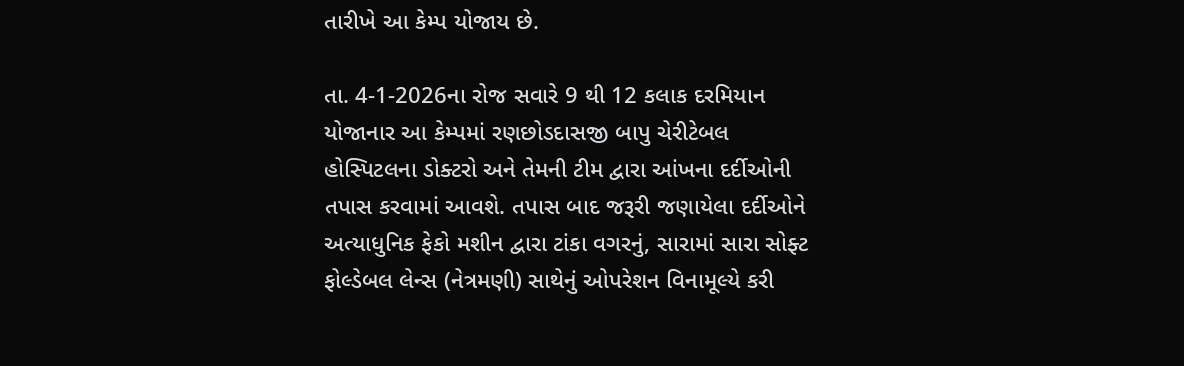તારીખે આ કેમ્પ યોજાય છે.

તા. 4-1-2026ના રોજ સવારે 9 થી 12 કલાક દરમિયાન યોજાનાર આ કેમ્પમાં રણછોડદાસજી બાપુ ચેરીટેબલ હોસ્પિટલના ડોક્ટરો અને તેમની ટીમ દ્વારા આંખના દર્દીઓની તપાસ કરવામાં આવશે. તપાસ બાદ જરૂરી જણાયેલા દર્દીઓને અત્યાધુનિક ફેકો મશીન દ્વારા ટાંકા વગરનું, સારામાં સારા સોફ્ટ ફોલ્ડેબલ લેન્સ (નેત્રમણી) સાથેનું ઓપરેશન વિનામૂલ્યે કરી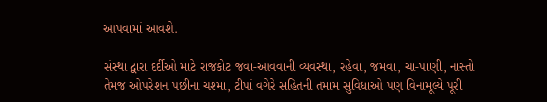આપવામાં આવશે.

સંસ્થા દ્વારા દર્દીઓ માટે રાજકોટ જવા-આવવાની વ્યવસ્થા, રહેવા, જમવા, ચા-પાણી, નાસ્તો તેમજ ઓપરેશન પછીના ચશ્મા, ટીપાં વગેરે સહિતની તમામ સુવિધાઓ પણ વિનામૂલ્યે પૂરી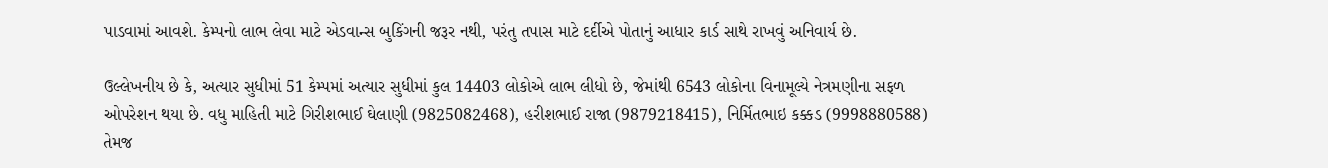પાડવામાં આવશે. કેમ્પનો લાભ લેવા માટે એડવાન્સ બુકિંગની જરૂર નથી, પરંતુ તપાસ માટે દર્દીએ પોતાનું આધાર કાર્ડ સાથે રાખવું અનિવાર્ય છે.

ઉલ્લેખનીય છે કે, અત્યાર સુધીમાં 51 કેમ્પમાં અત્યાર સુધીમાં કુલ 14403 લોકોએ લાભ લીધો છે, જેમાંથી 6543 લોકોના વિનામૂલ્યે નેત્રમણીના સફળ ઓપરેશન થયા છે. વધુ માહિતી માટે ગિરીશભાઈ ઘેલાણી (9825082468), હરીશભાઈ રાજા (9879218415), નિર્મિતભાઇ કક્કડ (9998880588) તેમજ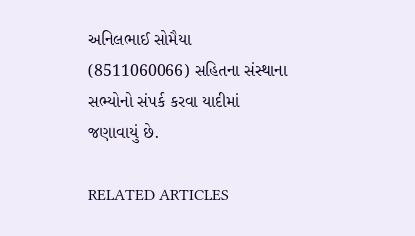અનિલભાઈ સોમૈયા (8511060066) સહિતના સંસ્થાના સભ્યોનો સંપર્ક કરવા યાદીમાં જણાવાયું છે.

RELATED ARTICLES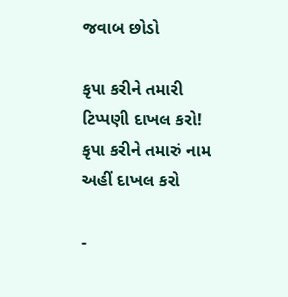જવાબ છોડો

કૃપા કરીને તમારી ટિપ્પણી દાખલ કરો!
કૃપા કરીને તમારું નામ અહીં દાખલ કરો

-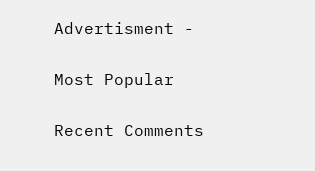Advertisment -

Most Popular

Recent Comments